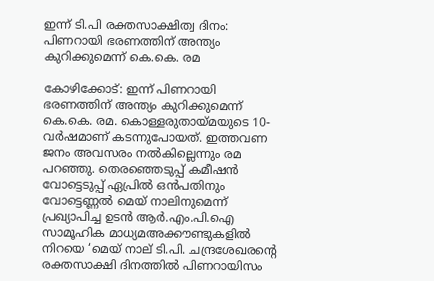ഇന്ന് ടി.പി രക്തസാക്ഷിത്വ ദിനം: പിണറായി ഭരണത്തിന് അന്ത്യം കുറിക്കുമെന്ന് കെ.കെ. രമ

കോഴിക്കോട്: ഇന്ന് പിണറായി ഭരണത്തിന് അന്ത്യം കുറിക്കുമെന്ന് കെ.കെ. രമ. കൊള്ളരുതായ്മയുടെ 10-വർഷമാണ് കടന്നുപോയത്. ഇത്തവണ ജനം അവസരം നൽകില്ലെന്നും രമ പറഞ്ഞു. തെരഞ്ഞെടുപ്പ് കമീഷൻ വോട്ടെടുപ്പ് ഏപ്രിൽ ഒൻപതിനും വോട്ടെണ്ണൽ മെയ് നാലിനുമെന്ന് പ്രഖ്യാപിച്ച ഉടൻ ആർ.എം.പി.ഐ സാമൂഹിക മാധ്യമഅക്കൗണ്ടുകളിൽ നിറയെ ‘മെയ് നാല് ടി.പി. ചന്ദ്രശേഖരന്റെ രക്തസാക്ഷി ദിനത്തിൽ പിണറായിസം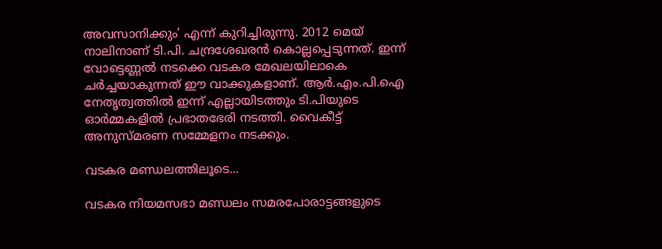അവസാനിക്കും’ എന്ന് കുറിച്ചിരുന്നു. 2012 മെയ് നാലിനാണ് ടി.പി. ചന്ദ്രശേഖരൻ കൊല്ലപ്പെടുന്നത്. ഇന്ന് വോട്ടെണ്ണൽ നടക്കെ വടകര മേഖലയിലാകെ ചർച്ചയാകുന്നത് ഈ വാക്കുകളാണ്. ആർ.എം.പി.ഐ നേതൃത്വത്തിൽ ഇന്ന് എല്ലായിടത്തും ടി.പിയുടെ ഓർമ്മകളിൽ പ്രഭാതഭേരി നടത്തി. വൈകീട്ട് അനുസ്മരണ സമ്മേളനം നടക്കും.

വടകര മണ്ഡലത്തിലൂടെ...

വടകര നിയമസഭാ മണ്ഡലം സമരപോരാട്ടങ്ങളുടെ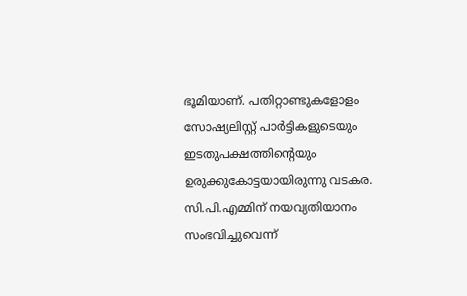ഭൂമിയാണ്. പതിറ്റാണ്ടുകളോളം സോഷ്യലിസ്റ്റ് പാർട്ടികളുടെയും ഇടതുപക്ഷത്തിന്റെയും ഉരുക്കുകോട്ടയായിരുന്നു വടകര. സി.പി.എമ്മിന് നയവ്യതിയാനം സംഭവിച്ചുവെന്ന്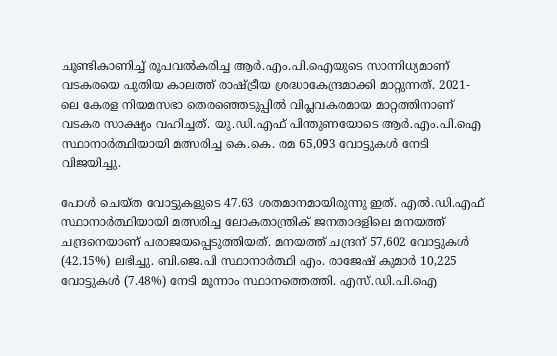ചൂണ്ടികാണിച്ച് രൂപവൽകരിച്ച ആർ.എം.പി.ഐയുടെ സാന്നിധ്യമാണ് വടകരയെ പുതിയ കാലത്ത് രാഷ്ട്രീയ ശ്രദ്ധാകേന്ദ്രമാക്കി മാറ്റുന്നത്. 2021-ലെ കേരള നിയമസഭാ തെരഞ്ഞെടുപ്പിൽ വിപ്ലവകരമായ മാറ്റത്തിനാണ് വടകര സാക്ഷ്യം വഹിച്ചത്. യു.ഡി.എഫ് പിന്തുണയോടെ ആർ.എം.പി.ഐ സ്ഥാനാർത്ഥിയായി മത്സരിച്ച കെ.കെ. രമ 65,093 വോട്ടുകൾ നേടി വിജയിച്ചു.

പോൾ ചെയ്ത വോട്ടുകളുടെ 47.63 ശതമാനമായിരുന്നു ഇത്. എൽ.ഡി.എഫ് സ്ഥാനാർത്ഥിയായി മത്സരിച്ച ലോകതാന്ത്രിക് ജനതാദളിലെ മനയത്ത് ചന്ദ്രനെയാണ് പരാജയപ്പെടുത്തിയത്. മനയത്ത് ചന്ദ്രന് 57,602 വോട്ടുകൾ (42.15%) ലഭിച്ചു. ബി.ജെ.പി സ്ഥാനാർത്ഥി എം. രാജേഷ് കുമാർ 10,225 വോട്ടുകൾ (7.48%) നേടി മൂന്നാം സ്ഥാനത്തെത്തി. എസ്.ഡി.പി.ഐ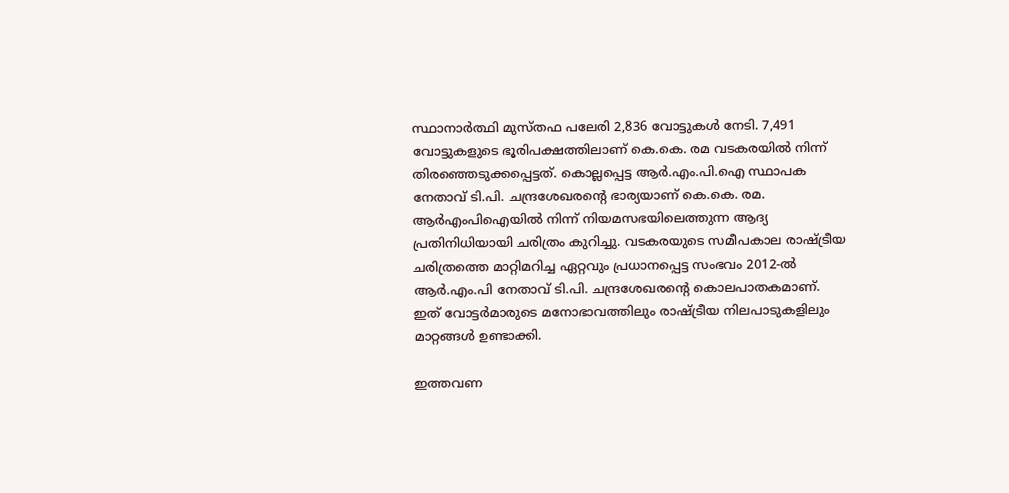സ്ഥാനാർത്ഥി മുസ്തഫ പലേരി 2,836 വോട്ടുകൾ നേടി. 7,491 വോട്ടുകളുടെ ഭൂരിപക്ഷത്തിലാണ് കെ.കെ. രമ വടകരയിൽ നിന്ന് തിരഞ്ഞെടുക്കപ്പെട്ടത്. കൊല്ലപ്പെട്ട ആർ.എം.പി.ഐ സ്ഥാപക നേതാവ് ടി.പി. ചന്ദ്രശേഖരന്‍റെ ഭാര്യയാണ് കെ.കെ. രമ. ആർഎംപിഐയിൽ നിന്ന് നിയമസഭയിലെത്തുന്ന ആദ്യ പ്രതിനിധിയായി ചരിത്രം കുറിച്ചു. വടകരയുടെ സമീപകാല രാഷ്ട്രീയ ചരിത്രത്തെ മാറ്റിമറിച്ച ഏറ്റവും പ്രധാനപ്പെട്ട സംഭവം 2012-ൽ ആർ.എം.പി നേതാവ് ടി.പി. ചന്ദ്രശേഖരന്റെ കൊലപാതകമാണ്. ഇത് വോട്ടർമാരുടെ മനോഭാവത്തിലും രാഷ്ട്രീയ നിലപാടുകളിലും മാറ്റങ്ങൾ ഉണ്ടാക്കി.

ഇത്തവണ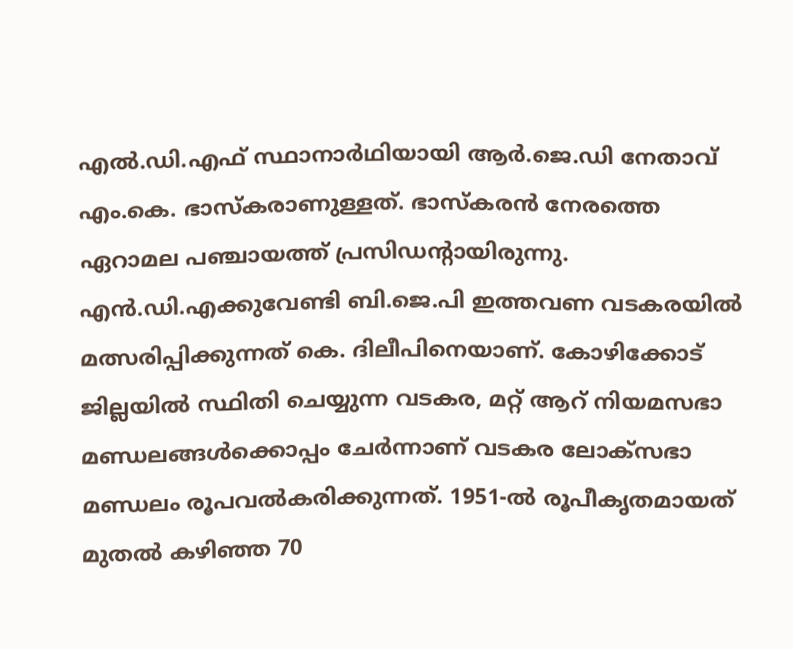എൽ.ഡി.എഫ് സ്ഥാനാർഥിയായി ആർ.ജെ.ഡി നേതാവ് എം.കെ. ഭാസ്കരാണുള്ളത്. ഭാസ്കരൻ നേരത്തെ ഏറാമല പഞ്ചായത്ത് പ്രസിഡന്‍റായിരുന്നു. എൻ.ഡി.എക്കുവേണ്ടി ബി.ജെ.പി ഇത്തവണ വടകരയിൽ മത്സരിപ്പിക്കുന്നത് കെ. ദിലീപിനെയാണ്. കോഴിക്കോട് ജില്ലയിൽ സ്ഥിതി ചെയ്യുന്ന വടകര, മറ്റ് ആറ് നിയമസഭാ മണ്ഡലങ്ങൾക്കൊപ്പം ചേർന്നാണ് വടകര ലോക്സഭാ മണ്ഡലം രൂപവൽകരിക്കുന്നത്. 1951-ൽ രൂപീകൃതമായത് മുതൽ കഴിഞ്ഞ 70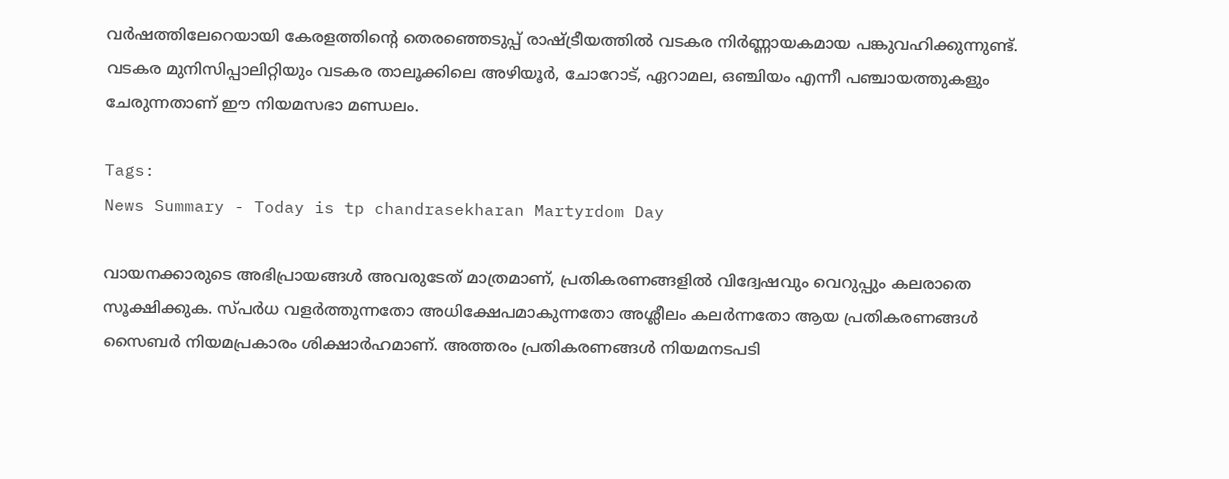വർഷത്തിലേറെയായി കേരളത്തിന്റെ തെരഞ്ഞെടുപ്പ് രാഷ്ട്രീയത്തിൽ വടകര നിർണ്ണായകമായ പങ്കുവഹിക്കുന്നുണ്ട്. വടകര മുനിസിപ്പാലിറ്റിയും വടകര താലൂക്കിലെ അഴിയൂർ, ചോറോട്, ഏറാമല, ഒഞ്ചിയം എന്നീ പഞ്ചായത്തുകളും ചേരുന്നതാണ് ഈ നിയമസഭാ മണ്ഡലം.

Tags:
News Summary - Today is tp chandrasekharan Martyrdom Day

വായനക്കാരുടെ അഭിപ്രായങ്ങള്‍ അവരുടേത് മാത്രമാണ്, പ്രതികരണങ്ങളിൽ വിദ്വേഷവും വെറുപ്പും കലരാതെ സൂക്ഷിക്കുക. സ്പർധ വളർത്തുന്നതോ അധിക്ഷേപമാകുന്നതോ അശ്ലീലം കലർന്നതോ ആയ പ്രതികരണങ്ങൾ സൈബർ നിയമപ്രകാരം ശിക്ഷാർഹമാണ്. അത്തരം പ്രതികരണങ്ങൾ നിയമനടപടി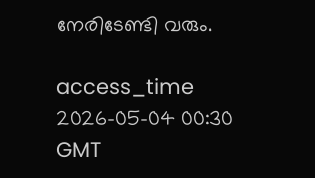നേരിടേണ്ടി വരും.

access_time 2026-05-04 00:30 GMT